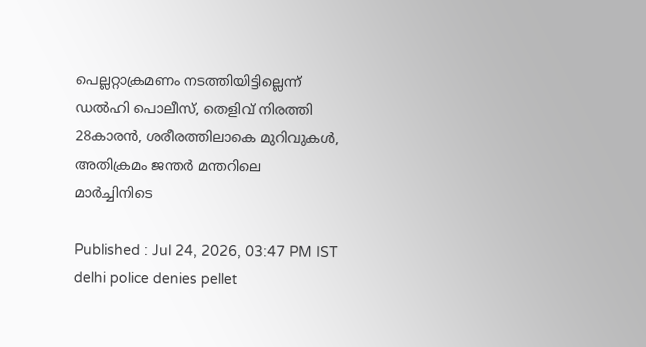പെല്ലറ്റാക്രമണം നടത്തിയിട്ടില്ലെന്ന് ഡല്‍ഹി പൊലീസ്, തെളിവ് നിരത്തി 28കാരൻ, ശരീരത്തിലാകെ മുറിവുകൾ, അതിക്രമം ജന്തർ മന്തറിലെ മാർച്ചിനിടെ

Published : Jul 24, 2026, 03:47 PM IST
delhi police denies pellet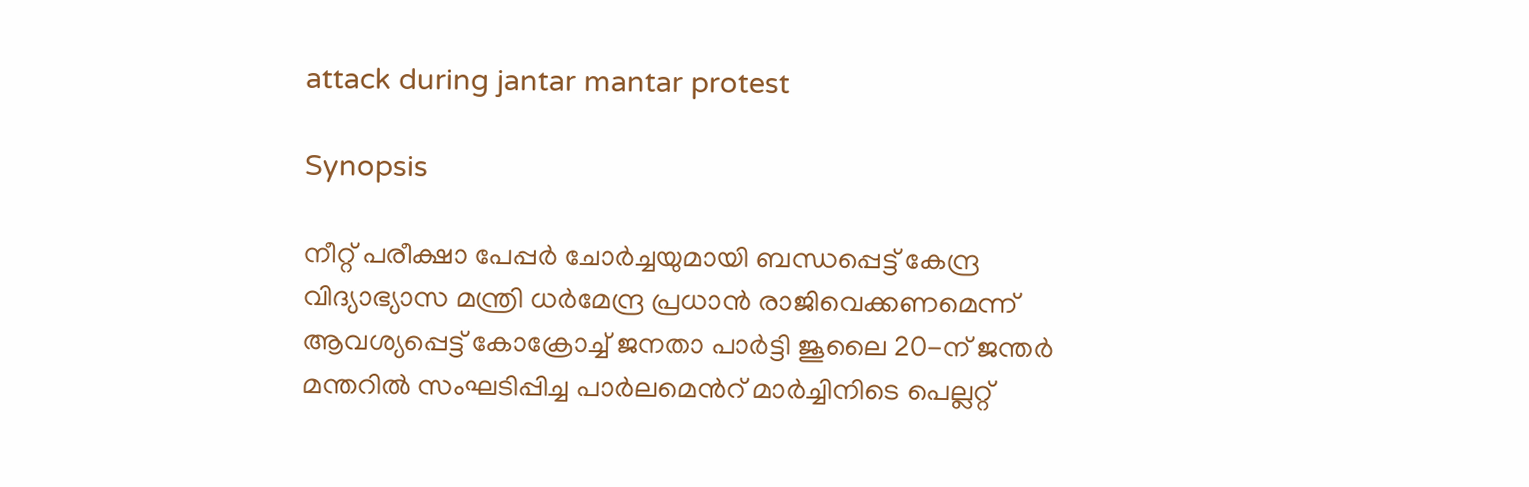attack during jantar mantar protest

Synopsis

നീറ്റ് പരീക്ഷാ പേപ്പർ ചോർച്ചയുമായി ബന്ധപ്പെട്ട് കേന്ദ്ര വിദ്യാഭ്യാസ മന്ത്രി ധർമേന്ദ്ര പ്രധാൻ രാജിവെക്കണമെന്ന് ആവശ്യപ്പെട്ട് കോക്രോച്ച് ജനതാ പാർട്ടി ജൂലൈ 20-ന് ജന്തർ മന്തറിൽ സംഘടിപ്പിച്ച പാർലമെന്‍റ് മാർച്ചിനിടെ പെല്ലറ്റ്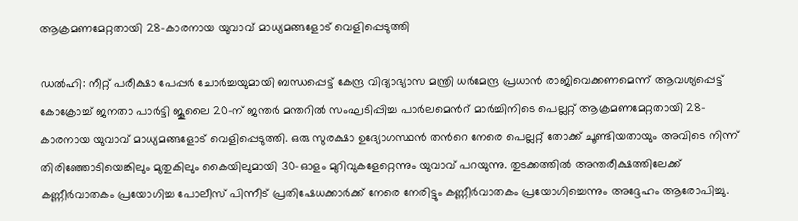ആക്രമണമേറ്റതായി 28-കാരനായ യുവാവ് മാധ്യമങ്ങളോട് വെളിപ്പെടുത്തി

ഡൽഹി: നീറ്റ് പരീക്ഷാ പേപ്പർ ചോർച്ചയുമായി ബന്ധപ്പെട്ട് കേന്ദ്ര വിദ്യാഭ്യാസ മന്ത്രി ധർമേന്ദ്ര പ്രധാൻ രാജിവെക്കണമെന്ന് ആവശ്യപ്പെട്ട് കോക്രോച്ച് ജനതാ പാർട്ടി ജൂലൈ 20-ന് ജന്തർ മന്തറിൽ സംഘടിപ്പിച്ച പാർലമെന്‍റ് മാർച്ചിനിടെ പെല്ലറ്റ് ആക്രമണമേറ്റതായി 28-കാരനായ യുവാവ് മാധ്യമങ്ങളോട് വെളിപ്പെടുത്തി. ഒരു സുരക്ഷാ ഉദ്യോഗസ്ഥൻ തന്‍റെ നേരെ പെല്ലറ്റ് തോക്ക് ചൂണ്ടിയതായും അവിടെ നിന്ന് തിരിഞ്ഞോടിയെങ്കിലും മുതുകിലും കൈയിലുമായി 30-ഓളം മുറിവുകളേറ്റെന്നും യുവാവ് പറയുന്നു. തുടക്കത്തിൽ അന്തരീക്ഷത്തിലേക്ക് കണ്ണീർവാതകം പ്രയോഗിച്ച പോലീസ് പിന്നീട് പ്രതിഷേധക്കാർക്ക് നേരെ നേരിട്ടും കണ്ണീർവാതകം പ്രയോഗിച്ചെന്നും അദ്ദേഹം ആരോപിച്ചു.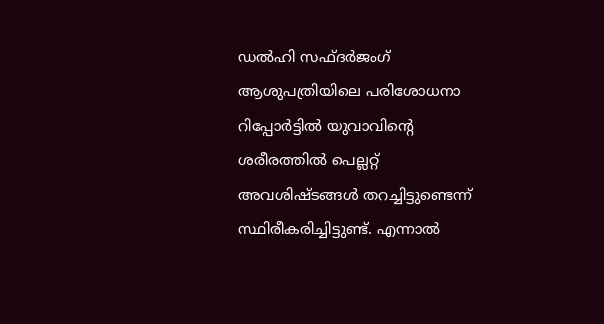ഡൽഹി സഫ്ദർജംഗ് ആശുപത്രിയിലെ പരിശോധനാ റിപ്പോർട്ടിൽ യുവാവിന്‍റെ ശരീരത്തില്‍ പെല്ലറ്റ് അവശിഷ്ടങ്ങൾ തറച്ചിട്ടുണ്ടെന്ന് സ്ഥിരീകരിച്ചിട്ടുണ്ട്. എന്നാൽ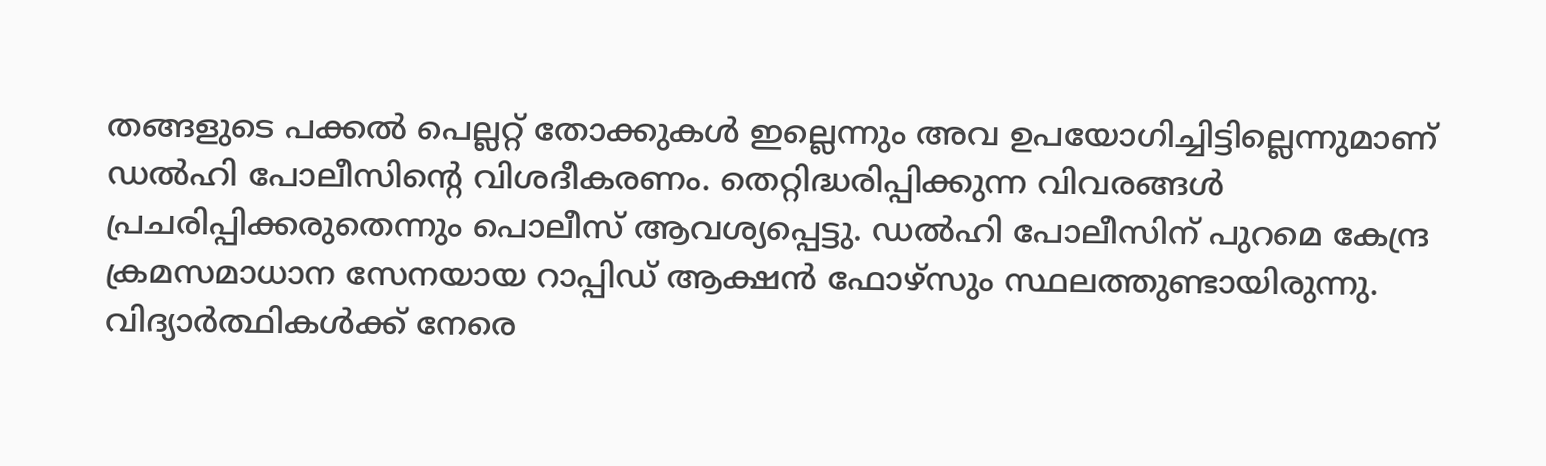തങ്ങളുടെ പക്കൽ പെല്ലറ്റ് തോക്കുകൾ ഇല്ലെന്നും അവ ഉപയോഗിച്ചിട്ടില്ലെന്നുമാണ് ഡൽഹി പോലീസിന്‍റെ വിശദീകരണം. തെറ്റിദ്ധരിപ്പിക്കുന്ന വിവരങ്ങൾ പ്രചരിപ്പിക്കരുതെന്നും പൊലീസ് ആവശ്യപ്പെട്ടു. ഡൽഹി പോലീസിന് പുറമെ കേന്ദ്ര ക്രമസമാധാന സേനയായ റാപ്പിഡ് ആക്ഷൻ ഫോഴ്സും സ്ഥലത്തുണ്ടായിരുന്നു. വിദ്യാർത്ഥികൾക്ക് നേരെ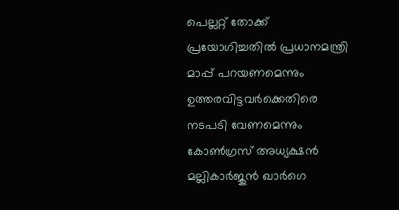പെല്ലറ്റ് തോക്ക് പ്രയോഗിച്ചതിൽ പ്രധാനമന്ത്രി മാപ്പ് പറയണമെന്നും ഉത്തരവിട്ടവർക്കെതിരെ നടപടി വേണമെന്നും കോൺഗ്രസ് അധ്യക്ഷൻ മല്ലികാർജുൻ ഖാർഗെ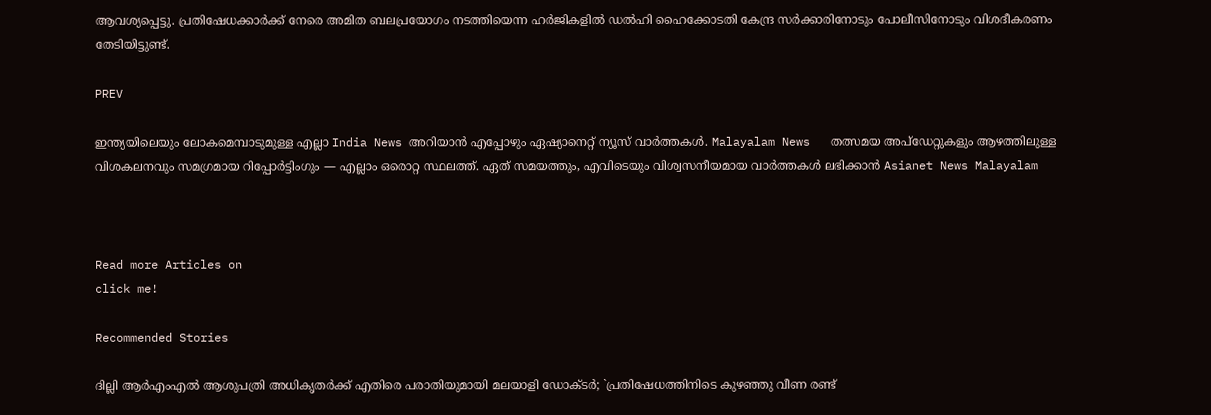ആവശ്യപ്പെട്ടു. പ്രതിഷേധക്കാർക്ക് നേരെ അമിത ബലപ്രയോഗം നടത്തിയെന്ന ഹർജികളിൽ ഡൽഹി ഹൈക്കോടതി കേന്ദ്ര സർക്കാരിനോടും പോലീസിനോടും വിശദീകരണം തേടിയിട്ടുണ്ട്.

PREV

ഇന്ത്യയിലെയും ലോകമെമ്പാടുമുള്ള എല്ലാ India News അറിയാൻ എപ്പോഴും ഏഷ്യാനെറ്റ് ന്യൂസ് വാർത്തകൾ. Malayalam News   തത്സമയ അപ്‌ഡേറ്റുകളും ആഴത്തിലുള്ള വിശകലനവും സമഗ്രമായ റിപ്പോർട്ടിംഗും — എല്ലാം ഒരൊറ്റ സ്ഥലത്ത്. ഏത് സമയത്തും, എവിടെയും വിശ്വസനീയമായ വാർത്തകൾ ലഭിക്കാൻ Asianet News Malayalam



Read more Articles on
click me!

Recommended Stories

ദില്ലി ആർഎംഎൽ ആശുപത്രി അധികൃതർക്ക് എതിരെ പരാതിയുമായി മലയാളി ഡോക്ടർ; `പ്രതിഷേധത്തിനിടെ കുഴഞ്ഞു വീണ രണ്ട്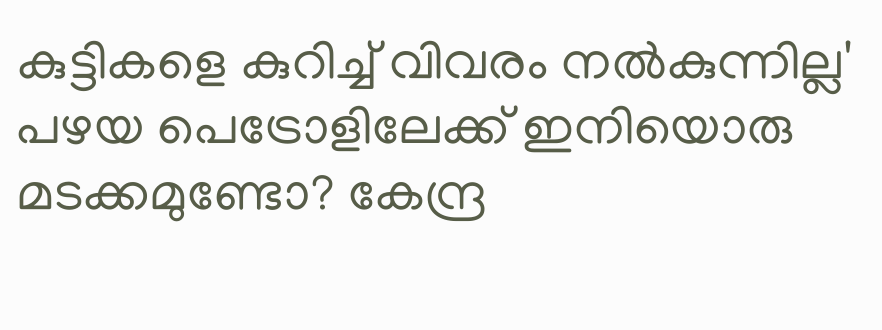കുട്ടികളെ കുറിച്ച് വിവരം നൽകുന്നില്ല'
പഴയ പെട്രോളിലേക്ക് ഇനിയൊരു മടക്കമുണ്ടോ? കേന്ദ്ര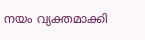നയം വ്യക്തമാക്കി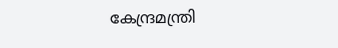കേന്ദ്രമന്ത്രി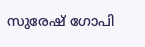സുരേഷ് ഗോപി